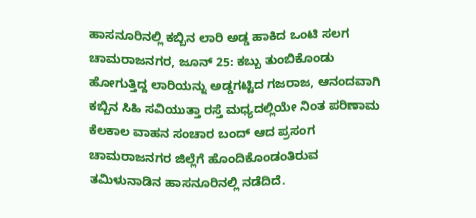ಹಾಸನೂರಿನಲ್ಲಿ ಕಬ್ಬಿನ ಲಾರಿ ಅಡ್ಡ ಹಾಕಿದ ಒಂಟಿ ಸಲಗ
ಚಾಮರಾಜನಗರ, ಜೂನ್ 25: ಕಬ್ಬು ತುಂಬಿಕೊಂಡು ಹೋಗುತ್ತಿದ್ದ ಲಾರಿಯನ್ನು ಅಡ್ಡಗಟ್ಟಿದ ಗಜರಾಜ, ಆನಂದವಾಗಿ ಕಬ್ಬಿನ ಸಿಹಿ ಸವಿಯುತ್ತಾ ರಸ್ತೆ ಮಧ್ಯದಲ್ಲಿಯೇ ನಿಂತ ಪರಿಣಾಮ ಕೆಲಕಾಲ ವಾಹನ ಸಂಚಾರ ಬಂದ್ ಆದ ಪ್ರಸಂಗ ಚಾಮರಾಜನಗರ ಜಿಲ್ಲೆಗೆ ಹೊಂದಿಕೊಂಡಂತಿರುವ ತಮಿಳುನಾಡಿನ ಹಾಸನೂರಿನಲ್ಲಿ ನಡೆದಿದೆ.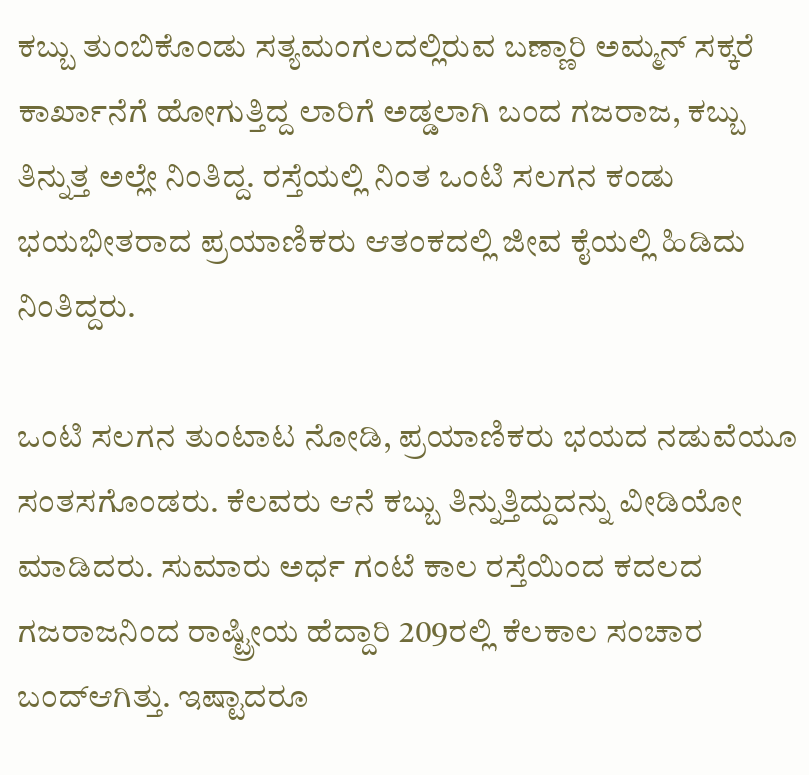ಕಬ್ಬು ತುಂಬಿಕೊಂಡು ಸತ್ಯಮಂಗಲದಲ್ಲಿರುವ ಬಣ್ಣಾರಿ ಅಮ್ಮನ್ ಸಕ್ಕರೆ ಕಾರ್ಖಾನೆಗೆ ಹೋಗುತ್ತಿದ್ದ ಲಾರಿಗೆ ಅಡ್ಡಲಾಗಿ ಬಂದ ಗಜರಾಜ, ಕಬ್ಬು ತಿನ್ನುತ್ತ ಅಲ್ಲೇ ನಿಂತಿದ್ದ. ರಸ್ತೆಯಲ್ಲಿ ನಿಂತ ಒಂಟಿ ಸಲಗನ ಕಂಡು ಭಯಭೀತರಾದ ಪ್ರಯಾಣಿಕರು ಆತಂಕದಲ್ಲಿ ಜೀವ ಕೈಯಲ್ಲಿ ಹಿಡಿದು ನಿಂತಿದ್ದರು.

ಒಂಟಿ ಸಲಗನ ತುಂಟಾಟ ನೋಡಿ, ಪ್ರಯಾಣಿಕರು ಭಯದ ನಡುವೆಯೂ ಸಂತಸಗೊಂಡರು. ಕೆಲವರು ಆನೆ ಕಬ್ಬು ತಿನ್ನುತ್ತಿದ್ದುದನ್ನು ವೀಡಿಯೋ ಮಾಡಿದರು. ಸುಮಾರು ಅರ್ಧ ಗಂಟೆ ಕಾಲ ರಸ್ತೆಯಿಂದ ಕದಲದ ಗಜರಾಜನಿಂದ ರಾಷ್ಟ್ರೀಯ ಹೆದ್ದಾರಿ 209ರಲ್ಲಿ ಕೆಲಕಾಲ ಸಂಚಾರ ಬಂದ್ಆಗಿತ್ತು. ಇಷ್ಟಾದರೂ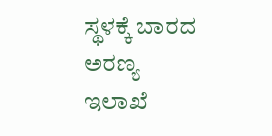ಸ್ಥಳಕ್ಕೆ ಬಾರದ ಅರಣ್ಯ ಇಲಾಖೆ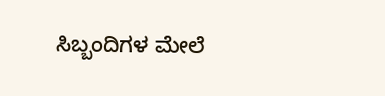ಸಿಬ್ಬಂದಿಗಳ ಮೇಲೆ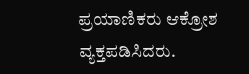ಪ್ರಯಾಣಿಕರು ಆಕ್ರೋಶ ವ್ಯಕ್ತಪಡಿಸಿದರು.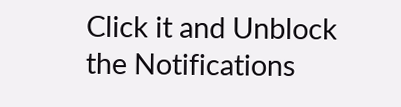Click it and Unblock the Notifications